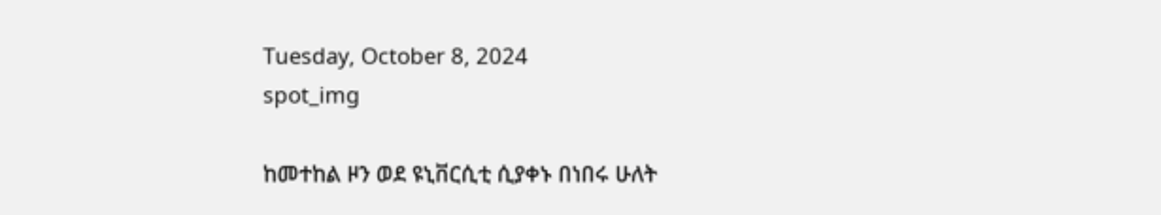Tuesday, October 8, 2024
spot_img

ከመተከል ዞን ወደ ዩኒቨርሲቲ ሲያቀኑ በነበሩ ሁለት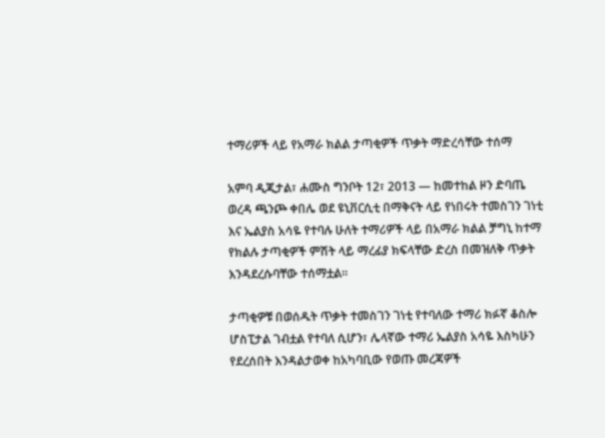ተማሪዎች ላይ የአማራ ክልል ታጣቂዎች ጥቃት ማድረሳቸው ተሰማ

አምባ ዲጂታል፣ ሐሙስ ግንቦት 12፣ 2013 ― ከመተከል ዞን ድባጤ ወረዳ ጫንጮ ቀበሌ ወደ ዩኒቨርሲቲ በማቅናት ላይ የነበሩት ተመስገን ገነቲ እና ኤልያስ አሳዬ የተባሉ ሁለት ተማሪዎች ላይ በአማራ ክልል ቻግኒ ከተማ የክልሉ ታጣቂዎች ምሽት ላይ ማረፊያ ክፍላቸው ድረስ በመዝለቅ ጥቃት እንዳደረሱባቸው ተሰማቷል፡፡

ታጣቂዎቹ በወሰዱት ጥቃት ተመስገን ገነቲ የተባለው ተማሪ ክፉኛ ቆስሎ ሆስፒታል ገብቷል የተባለ ሲሆን፣ ሌላኛው ተማሪ ኤልያስ አሳዬ እስካሁን የደረሰበት እንዳልታወቀ ከአካባቢው የወጡ መረጃዎች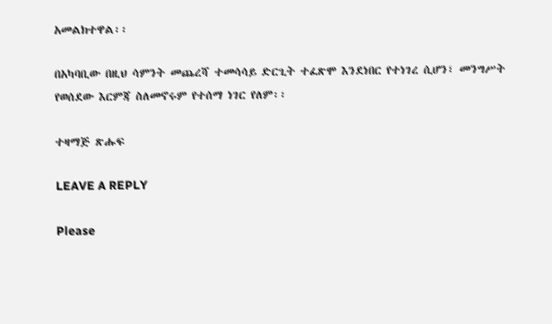አመልክተዋል፡፡

በአካባቢው በዚህ ሳምንት መጨረሻ ተመሳሳይ ድርጊት ተፈጽሞ እንደነበር የተነገረ ሲሆን፣ መንግሥት የወሰደው እርምጃ ስለመኖሩም የተሰማ ነገር የለም፡፡

ተዛማጅ ጽሑፍ

LEAVE A REPLY

Please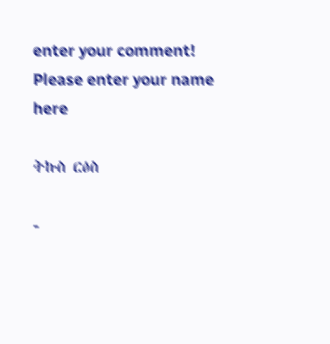enter your comment!
Please enter your name here

ትኩስ ርዕስ

-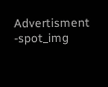Advertisment -spot_img